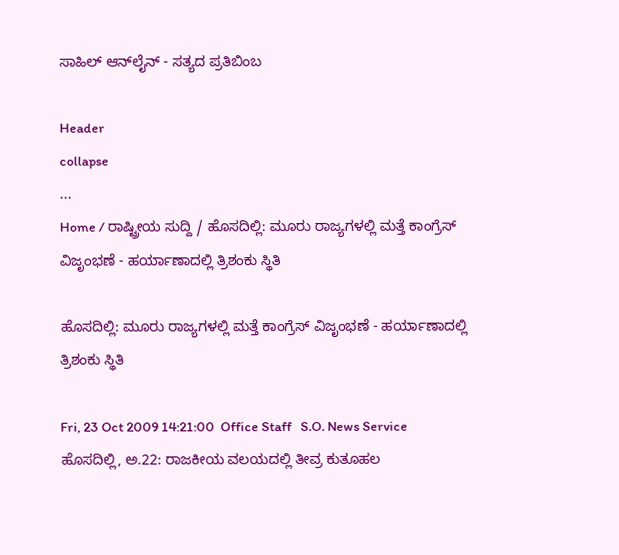ಸಾಹಿಲ್ ಆನ್‌ಲೈನ್ - ಸತ್ಯದ ಪ್ರತಿಬಿಂಬ

Header
collapse
...
Home / ರಾಷ್ಟ್ರೀಯ ಸುದ್ದಿ / ಹೊಸದಿಲ್ಲಿ: ಮೂರು ರಾಜ್ಯಗಳಲ್ಲಿ ಮತ್ತೆ ಕಾಂಗ್ರೆಸ್ ವಿಜೃಂಭಣೆ - ಹರ್ಯಾಣಾದಲ್ಲಿ ತ್ರಿಶಂಕು ಸ್ಥಿತಿ

ಹೊಸದಿಲ್ಲಿ: ಮೂರು ರಾಜ್ಯಗಳಲ್ಲಿ ಮತ್ತೆ ಕಾಂಗ್ರೆಸ್ ವಿಜೃಂಭಣೆ - ಹರ್ಯಾಣಾದಲ್ಲಿ ತ್ರಿಶಂಕು ಸ್ಥಿತಿ

Fri, 23 Oct 2009 14:21:00  Office Staff   S.O. News Service
ಹೊಸದಿಲ್ಲಿ, ಅ.22: ರಾಜಕೀಯ ವಲಯದಲ್ಲಿ ತೀವ್ರ ಕುತೂಹಲ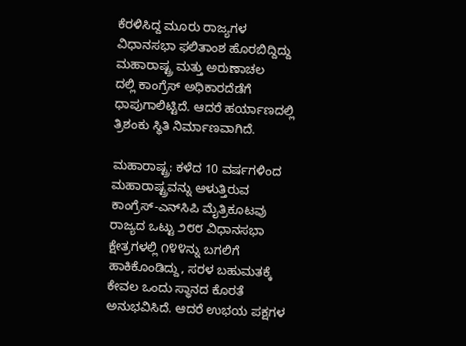ಕೆರಳಿಸಿದ್ದ ಮೂರು ರಾಜ್ಯಗಳ ವಿಧಾನಸಭಾ ಫಲಿತಾಂಶ ಹೊರಬಿದ್ದಿದ್ದು ಮಹಾರಾಷ್ಟ್ರ ಮತ್ತು ಅರುಣಾಚಲ
ದಲ್ಲಿ ಕಾಂಗ್ರೆಸ್ ಅಧಿಕಾರದೆಡೆಗೆ ಧಾಪುಗಾಲಿಟ್ಟಿದೆ. ಆದರೆ ಹರ್ಯಾಣದಲ್ಲಿ ತ್ರಿಶಂಕು ಸ್ಥಿತಿ ನಿರ್ಮಾಣವಾಗಿದೆ.

ಮಹಾರಾಷ್ಟ್ರ: ಕಳೆದ 10 ವರ್ಷಗಳಿಂದ ಮಹಾರಾಷ್ಟ್ರವನ್ನು ಆಳುತ್ತಿರುವ ಕಾಂಗ್ರೆಸ್-ಎನ್‌ಸಿಪಿ ಮೈತ್ರಿಕೂಟವು ರಾಜ್ಯದ ಒಟ್ಟು ೨೮೮ ವಿಧಾನಸಭಾ ಕ್ಷೇತ್ರಗಳಲ್ಲಿ ೧೪೪ನ್ನು ಬಗಲಿಗೆ ಹಾಕಿಕೊಂಡಿದ್ದು, ಸರಳ ಬಹುಮತಕ್ಕೆ ಕೇವಲ ಒಂದು ಸ್ಥಾನದ ಕೊರತೆ ಅನುಭವಿಸಿದೆ. ಆದರೆ ಉಭಯ ಪಕ್ಷಗಳ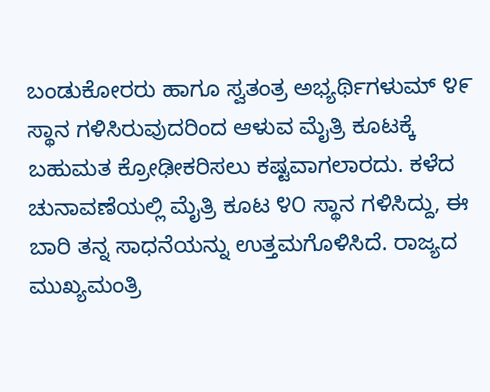ಬಂಡುಕೋರರು ಹಾಗೂ ಸ್ವತಂತ್ರ ಅಭ್ಯರ್ಥಿಗಳುಮ್ ೪೯ ಸ್ಥಾನ ಗಳಿಸಿರುವುದರಿಂದ ಆಳುವ ಮೈತ್ರಿ ಕೂಟಕ್ಕೆ ಬಹುಮತ ಕ್ರೋಢೀಕರಿಸಲು ಕಷ್ಟವಾಗಲಾರದು. ಕಳೆದ ಚುನಾವಣೆಯಲ್ಲಿ ಮೈತ್ರಿ ಕೂಟ ೪೦ ಸ್ಥಾನ ಗಳಿಸಿದ್ದು, ಈ ಬಾರಿ ತನ್ನ ಸಾಧನೆಯನ್ನು ಉತ್ತಮಗೊಳಿಸಿದೆ. ರಾಜ್ಯದ ಮುಖ್ಯಮಂತ್ರಿ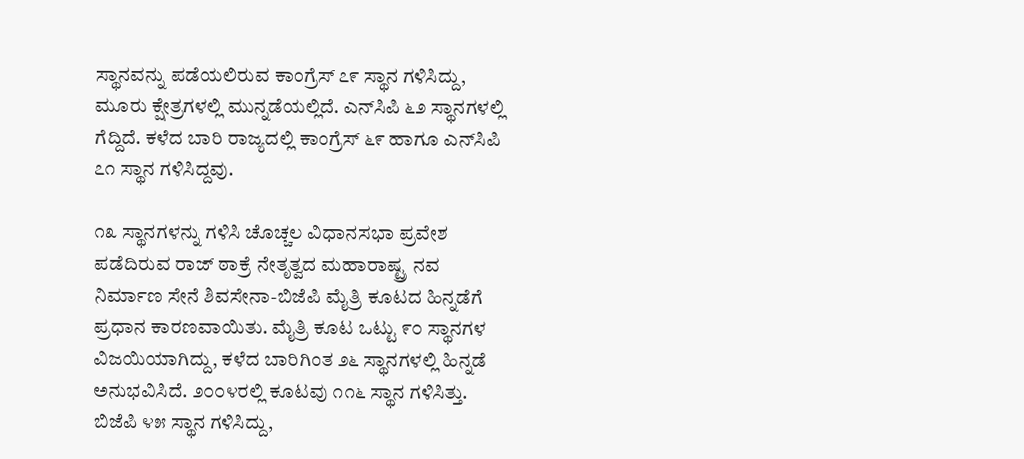ಸ್ಥಾನವನ್ನು ಪಡೆಯಲಿರುವ ಕಾಂಗ್ರೆಸ್ ೭೯ ಸ್ಥಾನ ಗಳಿಸಿದ್ದು, ಮೂರು ಕ್ಷೇತ್ರಗಳಲ್ಲಿ ಮುನ್ನಡೆಯಲ್ಲಿದೆ. ಎನ್‌ಸಿಪಿ ೬೨ ಸ್ಥಾನಗಳಲ್ಲಿ ಗೆದ್ದಿದೆ. ಕಳೆದ ಬಾರಿ ರಾಜ್ಯದಲ್ಲಿ ಕಾಂಗ್ರೆಸ್ ೬೯ ಹಾಗೂ ಎನ್‌ಸಿಪಿ ೭೧ ಸ್ಥಾನ ಗಳಿಸಿದ್ದವು.

೧೩ ಸ್ಥಾನಗಳನ್ನು ಗಳಿಸಿ ಚೊಚ್ಚಲ ವಿಧಾನಸಭಾ ಪ್ರವೇಶ ಪಡೆದಿರುವ ರಾಜ್ ಠಾಕ್ರೆ ನೇತೃತ್ವದ ಮಹಾರಾಷ್ಟ್ರ ನವ ನಿರ್ಮಾಣ ಸೇನೆ ಶಿವಸೇನಾ-ಬಿಜೆಪಿ ಮೈತ್ರಿ ಕೂಟದ ಹಿನ್ನಡೆಗೆ ಪ್ರಧಾನ ಕಾರಣವಾಯಿತು. ಮೈತ್ರಿ ಕೂಟ ಒಟ್ಟು ೯೦ ಸ್ಥಾನಗಳ ವಿಜಯಿಯಾಗಿದ್ದು, ಕಳೆದ ಬಾರಿಗಿಂತ ೨೬ ಸ್ಥಾನಗಳಲ್ಲಿ ಹಿನ್ನಡೆ ಅನುಭವಿಸಿದೆ. ೨೦೦೪ರಲ್ಲಿ ಕೂಟವು ೧೧೬ ಸ್ಥಾನ ಗಳಿಸಿತ್ತು. ಬಿಜೆಪಿ ೪೫ ಸ್ಥಾನ ಗಳಿಸಿದ್ದು,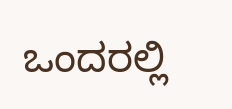ಒಂದರಲ್ಲಿ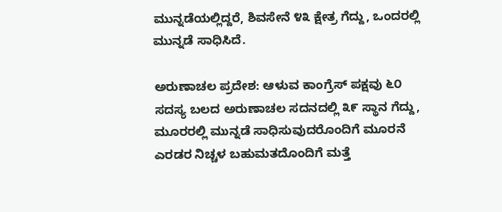ಮುನ್ನಡೆಯಲ್ಲಿದ್ದರೆ, ಶಿವಸೇನೆ ೪೩ ಕ್ಷೇತ್ರ ಗೆದ್ದು, ಒಂದರಲ್ಲಿ ಮುನ್ನಡೆ ಸಾಧಿಸಿದೆ.

ಅರುಣಾಚಲ ಪ್ರದೇಶ: ಆಳುವ ಕಾಂಗ್ರೆಸ್ ಪಕ್ಷವು ೬೦ ಸದಸ್ಯ ಬಲದ ಅರುಣಾಚಲ ಸದನದಲ್ಲಿ ೩೯ ಸ್ಥಾನ ಗೆದ್ದು, ಮೂರರಲ್ಲಿ ಮುನ್ನಡೆ ಸಾಧಿಸುವುದರೊಂದಿಗೆ ಮೂರನೆ
ಎರಡರ ನಿಚ್ಚಳ ಬಹುಮತದೊಂದಿಗೆ ಮತ್ತೆ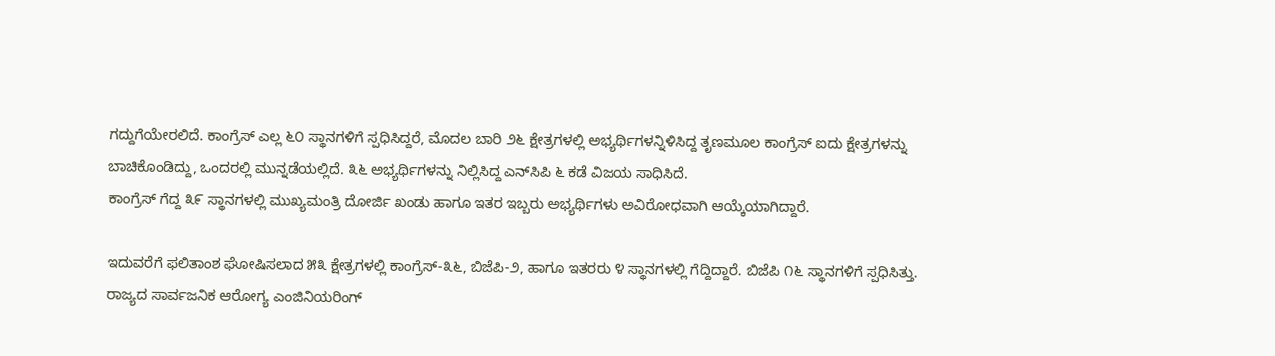ಗದ್ದುಗೆಯೇರಲಿದೆ. ಕಾಂಗ್ರೆಸ್ ಎಲ್ಲ ೬೦ ಸ್ಥಾನಗಳಿಗೆ ಸ್ಪಧಿಸಿದ್ದರೆ, ಮೊದಲ ಬಾರಿ ೨೬ ಕ್ಷೇತ್ರಗಳಲ್ಲಿ ಅಭ್ಯರ್ಥಿಗಳನ್ನಿಳಿಸಿದ್ದ ತೃಣಮೂಲ ಕಾಂಗ್ರೆಸ್ ಐದು ಕ್ಷೇತ್ರಗಳನ್ನು ಬಾಚಿಕೊಂಡಿದ್ದು, ಒಂದರಲ್ಲಿ ಮುನ್ನಡೆಯಲ್ಲಿದೆ. ೩೬ ಅಭ್ಯರ್ಥಿಗಳನ್ನು ನಿಲ್ಲಿಸಿದ್ದ ಎನ್‌ಸಿಪಿ ೬ ಕಡೆ ವಿಜಯ ಸಾಧಿಸಿದೆ.
ಕಾಂಗ್ರೆಸ್ ಗೆದ್ದ ೩೯ ಸ್ಥಾನಗಳಲ್ಲಿ ಮುಖ್ಯಮಂತ್ರಿ ದೋರ್ಜಿ ಖಂಡು ಹಾಗೂ ಇತರ ಇಬ್ಬರು ಅಭ್ಯರ್ಥಿಗಳು ಅವಿರೋಧವಾಗಿ ಆಯ್ಕೆಯಾಗಿದ್ದಾರೆ.

ಇದುವರೆಗೆ ಫಲಿತಾಂಶ ಘೋಷಿಸಲಾದ ೫೩ ಕ್ಷೇತ್ರಗಳಲ್ಲಿ ಕಾಂಗ್ರೆಸ್-೩೬, ಬಿಜೆಪಿ-೨, ಹಾಗೂ ಇತರರು ೪ ಸ್ಥಾನಗಳಲ್ಲಿ ಗೆದ್ದಿದ್ದಾರೆ. ಬಿಜೆಪಿ ೧೬ ಸ್ಥಾನಗಳಿಗೆ ಸ್ಪಧಿಸಿತ್ತು. ರಾಜ್ಯದ ಸಾರ್ವಜನಿಕ ಆರೋಗ್ಯ ಎಂಜಿನಿಯರಿಂಗ್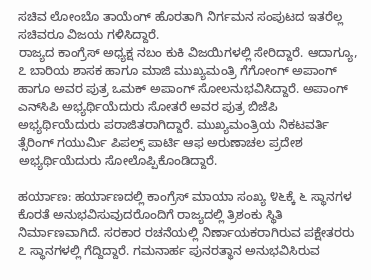ಸಚಿವ ಲೋಂಬೊ ತಾಯೆಂಗ್ ಹೊರತಾಗಿ ನಿರ್ಗಮನ ಸಂಪುಟದ ಇತರೆಲ್ಲ ಸಚಿವರೂ ವಿಜಯ ಗಳಿಸಿದ್ದಾರೆ.
ರಾಜ್ಯದ ಕಾಂಗ್ರೆಸ್ ಅಧ್ಯಕ್ಷ ನಬಂ ಕುಕಿ ವಿಜಯಿಗಳಲ್ಲಿ ಸೇರಿದ್ದಾರೆ. ಆದಾಗ್ಯೂ, ೭ ಬಾರಿಯ ಶಾಸಕ ಹಾಗೂ ಮಾಜಿ ಮುಖ್ಯಮಂತ್ರಿ ಗೆಗೋಂಗ್ ಅಪಾಂಗ್ ಹಾಗೂ ಅವರ ಪುತ್ರ ಒಮಕ್ ಅಪಾಂಗ್ ಸೋಲನುಭವಿಸಿದ್ದಾರೆ. ಅಪಾಂಗ್ ಎನ್‌ಸಿಪಿ ಅಭ್ಯರ್ಥಿಯೆದುರು ಸೋತರೆ ಅವರ ಪುತ್ರ ಬಿಜೆಪಿ ಅಭ್ಯರ್ಥಿಯೆದುರು ಪರಾಜಿತರಾಗಿದ್ದಾರೆ. ಮುಖ್ಯಮಂತ್ರಿಯ ನಿಕಟವರ್ತಿ ತ್ಸೆರಿಂಗ್ ಗಯುರ್ಮಿ ಪಿಪಲ್ಸ್ ಪಾರ್ಟಿ ಆಫ ಅರುಣಾಚಲ ಪ್ರದೇಶ ಅಭ್ಯರ್ಥಿಯೆದುರು ಸೋಲೊಪ್ಪಿಕೊಂಡಿದ್ದಾರೆ.

ಹರ್ಯಾಣ: ಹರ್ಯಾಣದಲ್ಲಿ ಕಾಂಗ್ರೆಸ್ ಮಾಯಾ ಸಂಖ್ಯ ೪೬ಕ್ಕೆ ೬ ಸ್ಥಾನಗಳ ಕೊರತೆ ಅನುಭವಿಸುವುದರೊಂದಿಗೆ ರಾಜ್ಯದಲ್ಲಿ ತ್ರಿಶಂಕು ಸ್ಥಿತಿ ನಿರ್ಮಾಣವಾಗಿದೆ. ಸರಕಾರ ರಚನೆಯಲ್ಲಿ ನಿರ್ಣಾಯಕರಾಗಿರುವ ಪಕ್ಷೇತರರು ೭ ಸ್ಥಾನಗಳಲ್ಲಿ ಗೆದ್ದಿದ್ದಾರೆ. ಗಮನಾರ್ಹ ಪುನರತ್ಥಾನ ಅನುಭವಿಸಿರುವ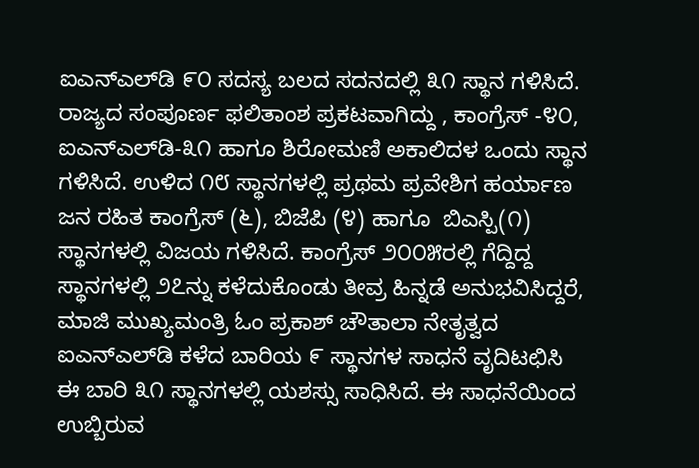ಐ‌ಎನ್‌ಎಲ್‌ಡಿ ೯೦ ಸದಸ್ಯ ಬಲದ ಸದನದಲ್ಲಿ ೩೧ ಸ್ಥಾನ ಗಳಿಸಿದೆ. ರಾಜ್ಯದ ಸಂಪೂರ್ಣ ಫಲಿತಾಂಶ ಪ್ರಕಟವಾಗಿದ್ದು , ಕಾಂಗ್ರೆಸ್ -೪೦, ಐ‌ಎನ್‌ಎಲ್‌ಡಿ-೩೧ ಹಾಗೂ ಶಿರೋಮಣಿ ಅಕಾಲಿದಳ ಒಂದು ಸ್ಥಾನ ಗಳಿಸಿದೆ. ಉಳಿದ ೧೮ ಸ್ಥಾನಗಳಲ್ಲಿ ಪ್ರಥಮ ಪ್ರವೇಶಿಗ ಹರ್ಯಾಣ ಜನ ರಹಿತ ಕಾಂಗ್ರೆಸ್ (೬), ಬಿಜೆಪಿ (೪) ಹಾಗೂ  ಬಿ‌ಎಸ್ಪಿ(೧) ಸ್ಥಾನಗಳಲ್ಲಿ ವಿಜಯ ಗಳಿಸಿದೆ. ಕಾಂಗ್ರೆಸ್ ೨೦೦೫ರಲ್ಲಿ ಗೆದ್ದಿದ್ದ ಸ್ಥಾನಗಳಲ್ಲಿ ೨೭ನ್ನು ಕಳೆದುಕೊಂಡು ತೀವ್ರ ಹಿನ್ನಡೆ ಅನುಭವಿಸಿದ್ದರೆ, ಮಾಜಿ ಮುಖ್ಯಮಂತ್ರಿ ಓಂ ಪ್ರಕಾಶ್ ಚೌತಾಲಾ ನೇತೃತ್ವದ ಐ‌ಎನ್‌ಎಲ್‌ಡಿ ಕಳೆದ ಬಾರಿಯ ೯ ಸ್ಥಾನಗಳ ಸಾಧನೆ ವೃದಿಟಛಿಸಿ ಈ ಬಾರಿ ೩೧ ಸ್ಥಾನಗಳಲ್ಲಿ ಯಶಸ್ಸು ಸಾಧಿಸಿದೆ. ಈ ಸಾಧನೆಯಿಂದ ಉಬ್ಬಿರುವ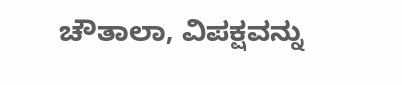ಚೌತಾಲಾ, ವಿಪಕ್ಷವನ್ನು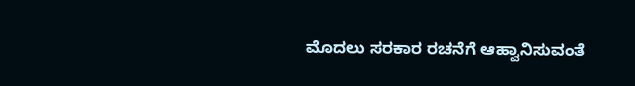ಮೊದಲು ಸರಕಾರ ರಚನೆಗೆ ಆಹ್ವಾನಿಸುವಂತೆ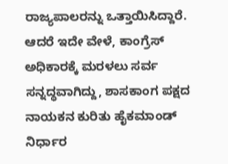ರಾಜ್ಯಪಾಲರನ್ನು ಒತ್ತಾಯಿಸಿದ್ದಾರೆ. ಆದರೆ ಇದೇ ವೇಳೆ, ಕಾಂಗ್ರೆಸ್ ಅಧಿಕಾರಕ್ಕೆ ಮರಳಲು ಸರ್ವ ಸನ್ನದ್ಧವಾಗಿದ್ದು, ಶಾಸಕಾಂಗ ಪಕ್ಷದ ನಾಯಕನ ಕುರಿತು ಹೈಕಮಾಂಡ್ ನಿರ್ಧಾರ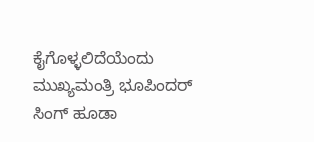ಕೈಗೊಳ್ಳಲಿದೆಯೆಂದು ಮುಖ್ಯಮಂತ್ರಿ ಭೂಪಿಂದರ್ ಸಿಂಗ್ ಹೂಡಾ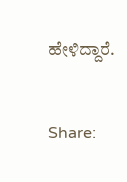ಹೇಳಿದ್ದಾರೆ.


Share: